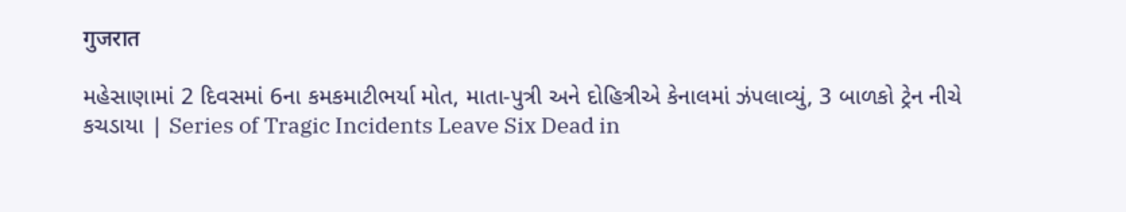गुजरात

મહેસાણામાં 2 દિવસમાં 6ના કમકમાટીભર્યા મોત, માતા-પુત્રી અને દોહિત્રીએ કેનાલમાં ઝંપલાવ્યું, 3 બાળકો ટ્રેન નીચે કચડાયા | Series of Tragic Incidents Leave Six Dead in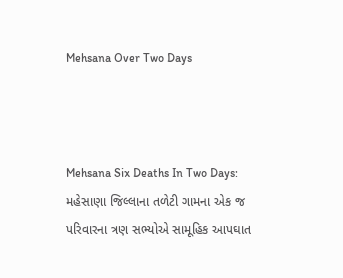Mehsana Over Two Days



Mehsana Six Deaths In Two Days: મહેસાણા જિલ્લાના તળેટી ગામના એક જ પરિવારના ત્રણ સભ્યોએ સામૂહિક આપઘાત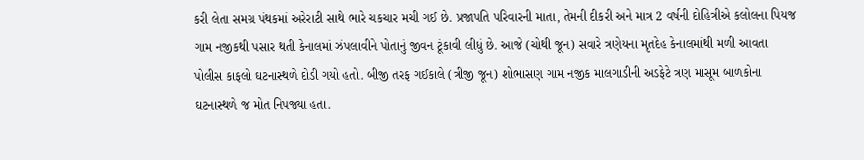કરી લેતા સમગ્ર પંથકમાં અરેરાટી સાથે ભારે ચકચાર મચી ગઈ છે. પ્રજાપતિ પરિવારની માતા, તેમની દીકરી અને માત્ર 2 વર્ષની દોહિત્રીએ કલોલના પિયજ ગામ નજીકથી પસાર થતી કેનાલમાં ઝંપલાવીને પોતાનું જીવન ટૂંકાવી લીધું છે. આજે (ચોથી જૂન) સવારે ત્રણેયના મૃતદેહ કેનાલમાંથી મળી આવતા પોલીસ કાફલો ઘટનાસ્થળે દોડી ગયો હતો. બીજી તરફ ગઈકાલે (ત્રીજી જૂન) શોભાસણ ગામ નજીક માલગાડીની અડફેટે ત્રણ માસૂમ બાળકોના ઘટનાસ્થળે જ મોત નિપજ્યા હતા.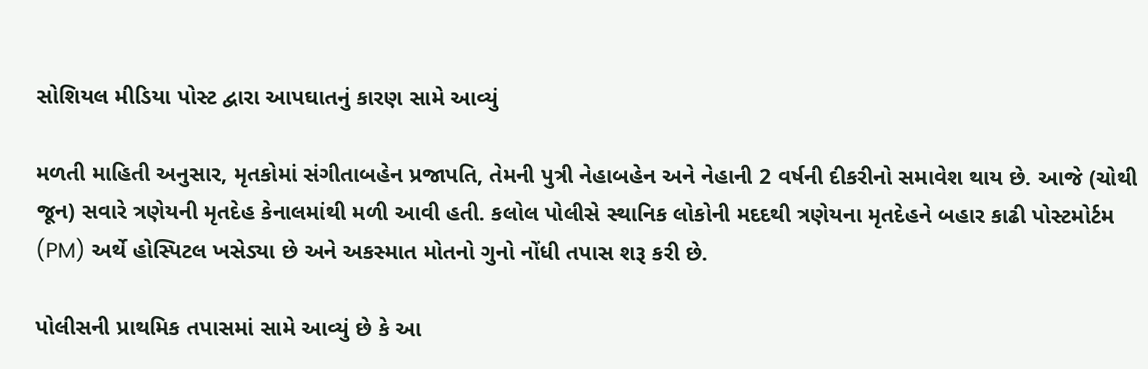સોશિયલ મીડિયા પોસ્ટ દ્વારા આપઘાતનું કારણ સામે આવ્યું

મળતી માહિતી અનુસાર, મૃતકોમાં સંગીતાબહેન પ્રજાપતિ, તેમની પુત્રી નેહાબહેન અને નેહાની 2 વર્ષની દીકરીનો સમાવેશ થાય છે. આજે (ચોથી જૂન) સવારે ત્રણેયની મૃતદેહ કેનાલમાંથી મળી આવી હતી. કલોલ પોલીસે સ્થાનિક લોકોની મદદથી ત્રણેયના મૃતદેહને બહાર કાઢી પોસ્ટમોર્ટમ (PM) અર્થે હોસ્પિટલ ખસેડ્યા છે અને અકસ્માત મોતનો ગુનો નોંધી તપાસ શરૂ કરી છે.

પોલીસની પ્રાથમિક તપાસમાં સામે આવ્યું છે કે આ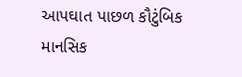આપઘાત પાછળ કૌટુંબિક માનસિક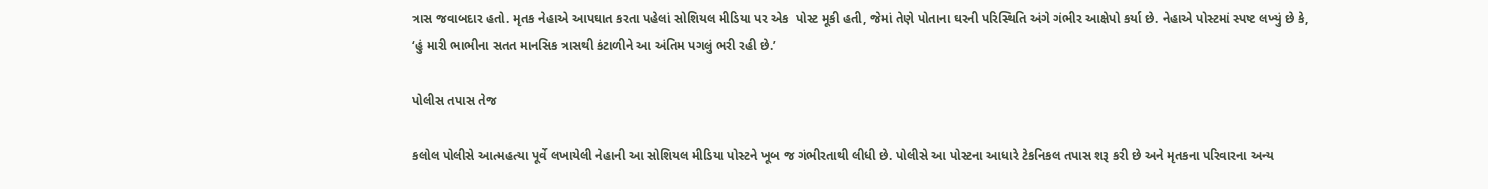ત્રાસ જવાબદાર હતો. મૃતક નેહાએ આપઘાત કરતા પહેલાં સોશિયલ મીડિયા પર એક  પોસ્ટ મૂકી હતી, જેમાં તેણે પોતાના ઘરની પરિસ્થિતિ અંગે ગંભીર આક્ષેપો કર્યા છે. નેહાએ પોસ્ટમાં સ્પષ્ટ લખ્યું છે કે, ‘હું મારી ભાભીના સતત માનસિક ત્રાસથી કંટાળીને આ અંતિમ પગલું ભરી રહી છે.’

પોલીસ તપાસ તેજ

કલોલ પોલીસે આત્મહત્યા પૂર્વે લખાયેલી નેહાની આ સોશિયલ મીડિયા પોસ્ટને ખૂબ જ ગંભીરતાથી લીધી છે. પોલીસે આ પોસ્ટના આધારે ટેકનિકલ તપાસ શરૂ કરી છે અને મૃતકના પરિવારના અન્ય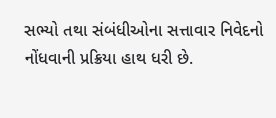સભ્યો તથા સંબંધીઓના સત્તાવાર નિવેદનો નોંધવાની પ્રક્રિયા હાથ ધરી છે.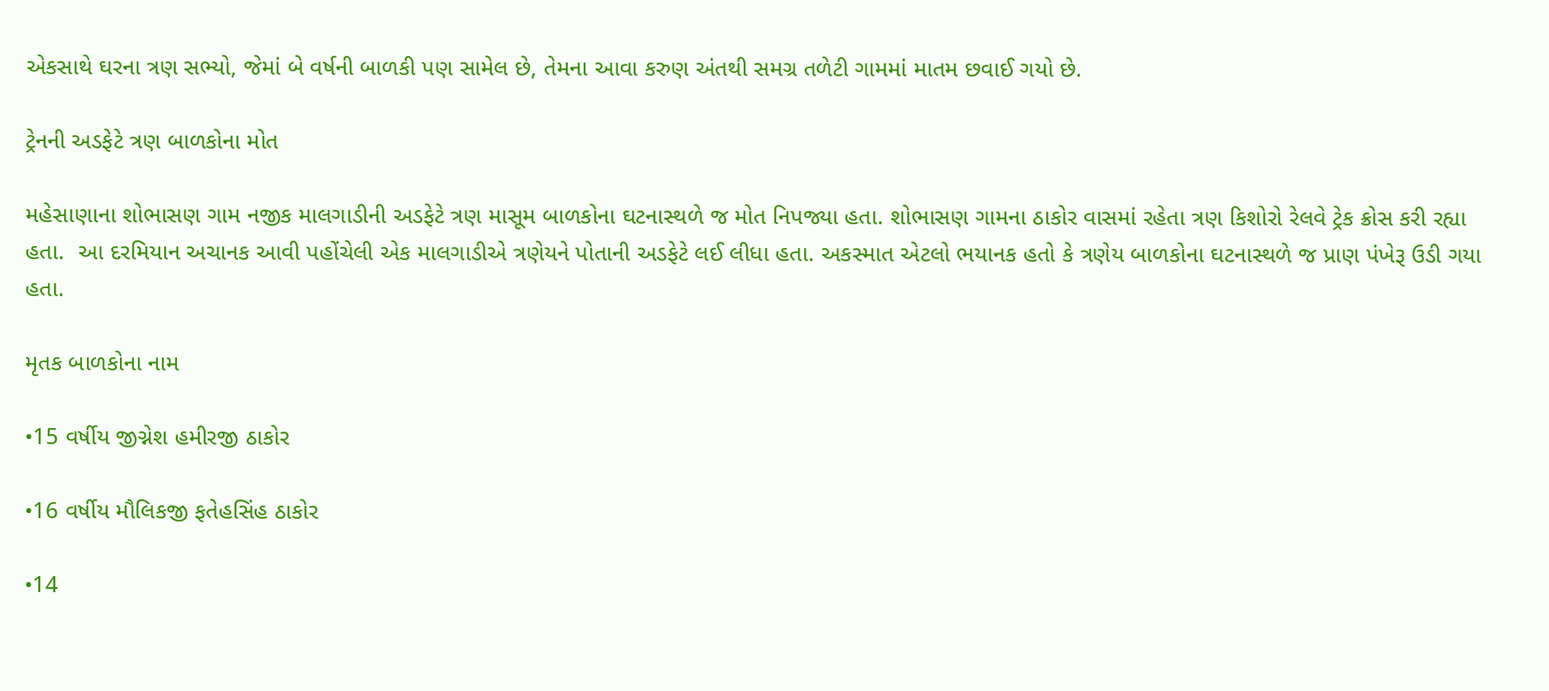એકસાથે ઘરના ત્રણ સભ્યો, જેમાં બે વર્ષની બાળકી પણ સામેલ છે, તેમના આવા કરુણ અંતથી સમગ્ર તળેટી ગામમાં માતમ છવાઈ ગયો છે.

ટ્રેનની અડફેટે ત્રણ બાળકોના મોત

મહેસાણાના શોભાસણ ગામ નજીક માલગાડીની અડફેટે ત્રણ માસૂમ બાળકોના ઘટનાસ્થળે જ મોત નિપજ્યા હતા. શોભાસણ ગામના ઠાકોર વાસમાં રહેતા ત્રણ કિશોરો રેલવે ટ્રેક ક્રોસ કરી રહ્યા હતા.  આ દરમિયાન અચાનક આવી પહોંચેલી એક માલગાડીએ ત્રણેયને પોતાની અડફેટે લઈ લીધા હતા. અકસ્માત એટલો ભયાનક હતો કે ત્રણેય બાળકોના ઘટનાસ્થળે જ પ્રાણ પંખેરૂ ઉડી ગયા હતા.

મૃતક બાળકોના નામ

•15 વર્ષીય જીગ્નેશ હમીરજી ઠાકોર

•16 વર્ષીય મૌલિકજી ફતેહસિંહ ઠાકોર

•14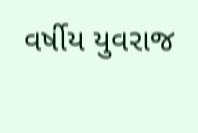વર્ષીય યુવરાજ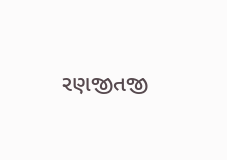રણજીતજી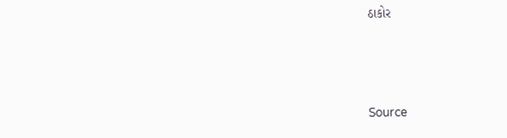ઠાકોર



Source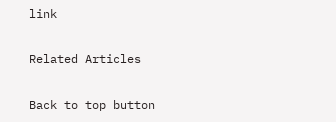link

Related Articles

Back to top button